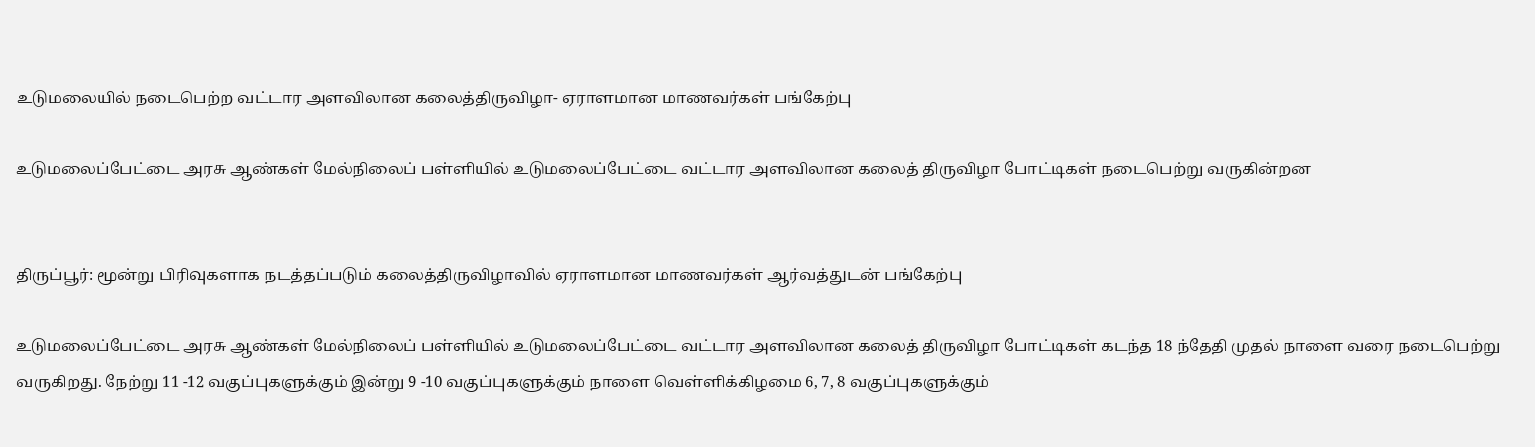உடுமலையில் நடைபெற்ற வட்டார அளவிலான கலைத்திருவிழா- ஏராளமான மாணவர்கள் பங்கேற்பு

உடுமலைப்பேட்டை அரசு ஆண்கள் மேல்நிலைப் பள்ளியில் உடுமலைப்பேட்டை வட்டார அளவிலான கலைத் திருவிழா போட்டிகள் நடைபெற்று வருகின்றன


திருப்பூர்: மூன்று பிரிவுகளாக நடத்தப்படும் கலைத்திருவிழாவில் ஏராளமான மாணவர்கள் ஆர்வத்துடன் பங்கேற்பு

உடுமலைப்பேட்டை அரசு ஆண்கள் மேல்நிலைப் பள்ளியில் உடுமலைப்பேட்டை வட்டார அளவிலான கலைத் திருவிழா போட்டிகள் கடந்த 18 ந்தேதி முதல் நாளை வரை நடைபெற்று வருகிறது. நேற்று 11 -12 வகுப்புகளுக்கும் இன்று 9 -10 வகுப்புகளுக்கும் நாளை வெள்ளிக்கிழமை 6, 7, 8 வகுப்புகளுக்கும்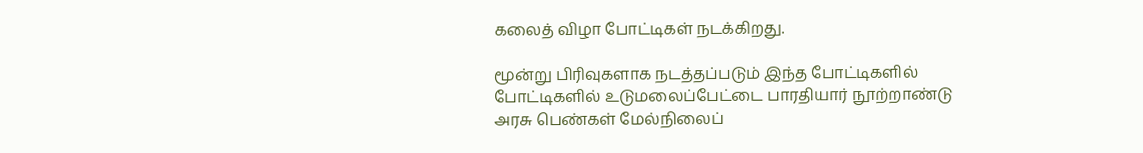கலைத் விழா போட்டிகள் நடக்கிறது.

மூன்று பிரிவுகளாக நடத்தப்படும் இந்த போட்டிகளில் போட்டிகளில் உடுமலைப்பேட்டை பாரதியார் நூற்றாண்டு அரசு பெண்கள் மேல்நிலைப்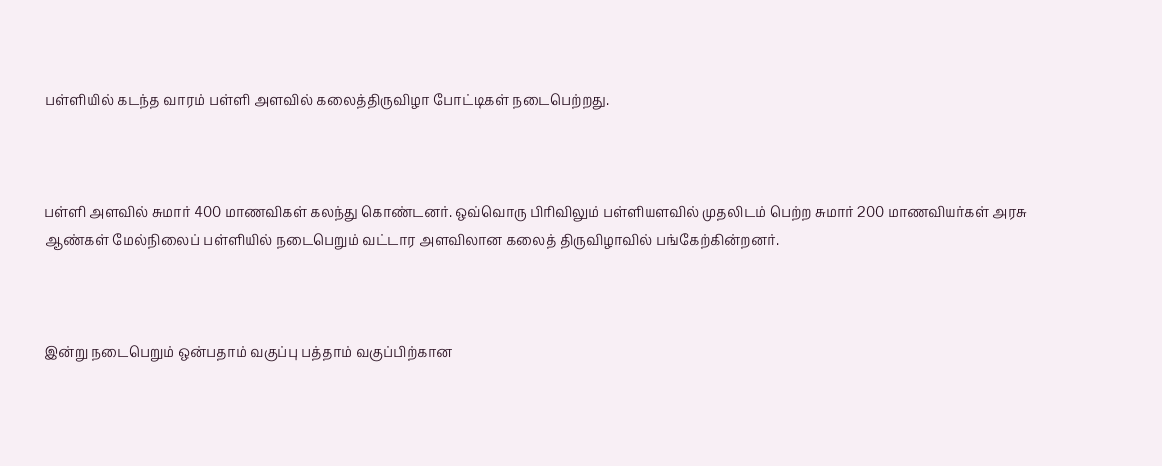பள்ளியில் கடந்த வாரம் பள்ளி அளவில் கலைத்திருவிழா போட்டிகள் நடைபெற்றது.



பள்ளி அளவில் சுமார் 400 மாணவிகள் கலந்து கொண்டனர். ஒவ்வொரு பிரிவிலும் பள்ளியளவில் முதலிடம் பெற்ற சுமார் 200 மாணவியர்கள் அரசு ஆண்கள் மேல்நிலைப் பள்ளியில் நடைபெறும் வட்டார அளவிலான கலைத் திருவிழாவில் பங்கேற்கின்றனர்.



இன்று நடைபெறும் ஒன்பதாம் வகுப்பு பத்தாம் வகுப்பிற்கான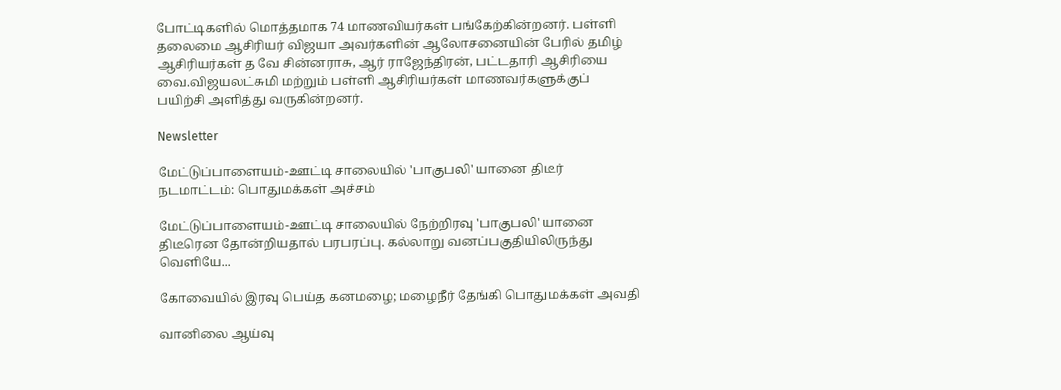போட்டிகளில் மொத்தமாக 74 மாணவியர்கள் பங்கேற்கின்றனர். பள்ளி தலைமை ஆசிரியர் விஜயா அவர்களின் ஆலோசனையின் பேரில் தமிழ் ஆசிரியர்கள் த வே சின்னராசு, ஆர் ராஜேந்திரன், பட்டதாரி ஆசிரியை வை.விஜயலட்சுமி மற்றும் பள்ளி ஆசிரியர்கள் மாணவர்களுக்குப் பயிற்சி அளித்து வருகின்றனர்.

Newsletter

மேட்டுப்பாளையம்-ஊட்டி சாலையில் 'பாகுபலி' யானை திடீர் நடமாட்டம்: பொதுமக்கள் அச்சம்

மேட்டுப்பாளையம்-ஊட்டி சாலையில் நேற்றிரவு 'பாகுபலி' யானை திடீரென தோன்றியதால் பரபரப்பு. கல்லாறு வனப்பகுதியிலிருந்து வெளியே...

கோவையில் இரவு பெய்த கனமழை; மழைநீர் தேங்கி பொதுமக்கள் அவதி

வானிலை ஆய்வு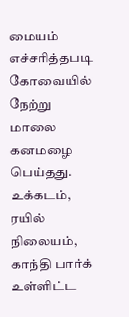மையம் எச்சரித்தபடி கோவையில் நேற்று மாலை கனமழை பெய்தது. உக்கடம், ரயில் நிலையம், காந்தி பார்க் உள்ளிட்ட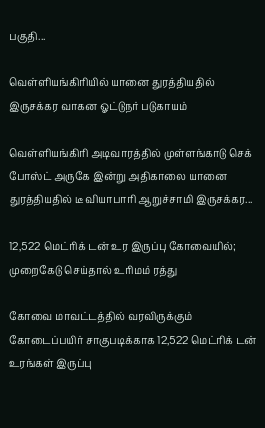பகுதி...

வெள்ளியங்கிரியில் யானை துரத்தியதில் இருசக்கர வாகன ஓட்டுநர் படுகாயம்

வெள்ளியங்கிரி அடிவாரத்தில் முள்ளங்காடு செக் போஸ்ட் அருகே இன்று அதிகாலை யானை துரத்தியதில் டீ வியாபாரி ஆறுச்சாமி இருசக்கர...

12,522 மெட்ரிக் டன் உர இருப்பு கோவையில்; முறைகேடு செய்தால் உரிமம் ரத்து

கோவை மாவட்டத்தில் வரவிருக்கும் கோடைப்பயிர் சாகுபடிக்காக 12,522 மெட்ரிக் டன் உரங்கள் இருப்பு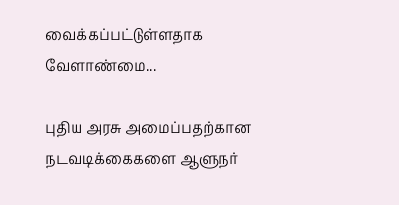வைக்கப்பட்டுள்ளதாக வேளாண்மை...

புதிய அரசு அமைப்பதற்கான நடவடிக்கைகளை ஆளுநர்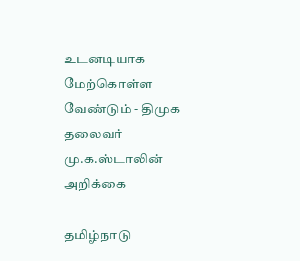உடனடியாக மேற்கொள்ள வேண்டும் - திமுக தலைவர் மு.க.ஸ்டாலின் அறிக்கை

தமிழ்நாடு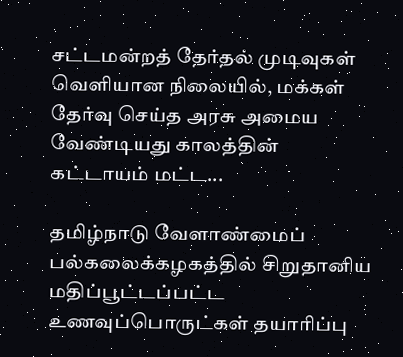சட்டமன்றத் தேர்தல் முடிவுகள் வெளியான நிலையில், மக்கள் தேர்வு செய்த அரசு அமைய வேண்டியது காலத்தின் கட்டாயம் மட்ட...

தமிழ்நாடு வேளாண்மைப் பல்கலைக்கழகத்தில் சிறுதானிய மதிப்பூட்டப்பட்ட உணவுப்பொருட்கள் தயாரிப்பு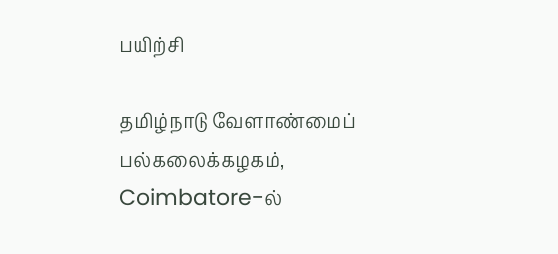பயிற்சி

தமிழ்நாடு வேளாண்மைப் பல்கலைக்கழகம், Coimbatore-ல்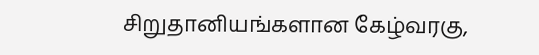சிறுதானியங்களான கேழ்வரகு,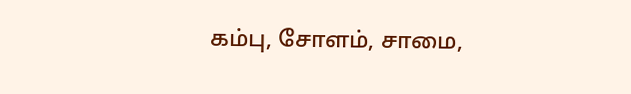கம்பு, சோளம், சாமை,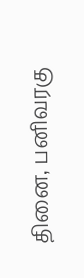தினை, பனிவரகு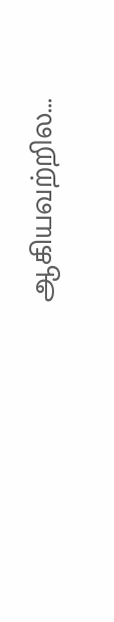ஆகியவற்றில...